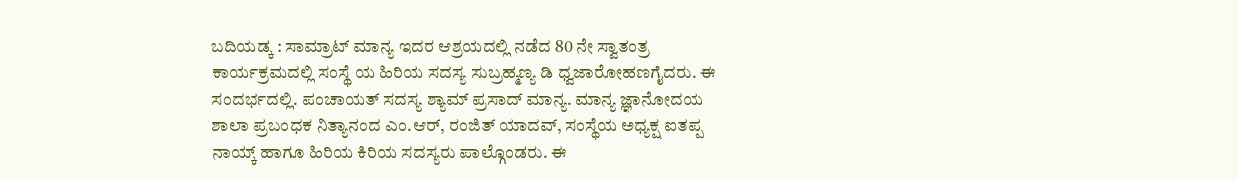ಬದಿಯಡ್ಕ : ಸಾಮ್ರಾಟ್ ಮಾನ್ಯ ಇದರ ಆಶ್ರಯದಲ್ಲಿ ನಡೆದ 80 ನೇ ಸ್ವಾತಂತ್ರ ಕಾರ್ಯಕ್ರಮದಲ್ಲಿ ಸಂಸ್ಥೆ ಯ ಹಿರಿಯ ಸದಸ್ಯ ಸುಬ್ರಹ್ಮಣ್ಯ ಡಿ ಧ್ವಜಾರೋಹಣಗೈದರು. ಈ ಸಂದರ್ಭದಲ್ಲಿ. ಪಂಚಾಯತ್ ಸದಸ್ಯ ಶ್ಯಾಮ್ ಪ್ರಸಾದ್ ಮಾನ್ಯ. ಮಾನ್ಯ ಜ್ಞಾನೋದಯ ಶಾಲಾ ಪ್ರಬಂಧಕ ನಿತ್ಯಾನಂದ ಎಂ.ಆರ್, ರಂಜಿತ್ ಯಾದವ್, ಸಂಸ್ಥೆಯ ಅಧ್ಯಕ್ಷ ಐತಪ್ಪ ನಾಯ್ಕ್ ಹಾಗೂ ಹಿರಿಯ ಕಿರಿಯ ಸದಸ್ಯರು ಪಾಲ್ಗೊಂಡರು. ಈ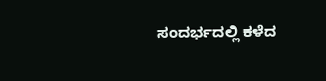ಸಂದರ್ಭದಲ್ಲಿ ಕಳೆದ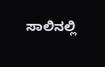ಸಾಲಿನಲ್ಲಿ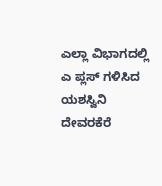ಎಲ್ಲಾ ವಿಭಾಗದಲ್ಲಿ ಎ ಪ್ಲಸ್ ಗಳಿಸಿದ ಯಶಸ್ವಿನಿ ದೇವರಕೆರೆ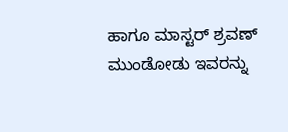ಹಾಗೂ ಮಾಸ್ಟರ್ ಶ್ರವಣ್ ಮುಂಡೋಡು ಇವರನ್ನು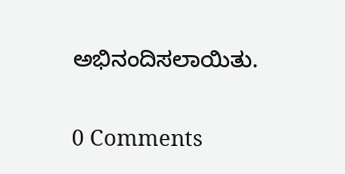ಅಭಿನಂದಿಸಲಾಯಿತು.

0 Comments